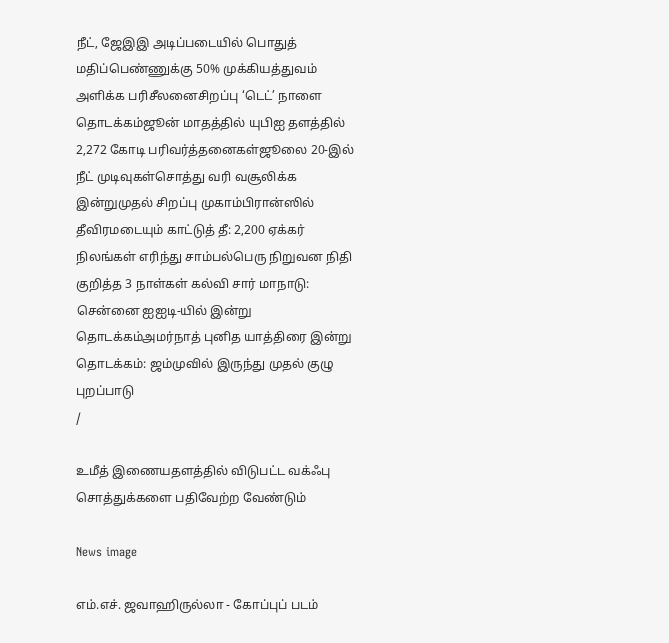நீட், ஜேஇஇ அடிப்படையில் பொதுத் மதிப்பெண்ணுக்கு 50% முக்கியத்துவம் அளிக்க பரிசீலனைசிறப்பு ‘டெட்’ நாளை தொடக்கம்ஜூன் மாதத்தில் யுபிஐ தளத்தில் 2,272 கோடி பரிவர்த்தனைகள்ஜூலை 20-இல் நீட் முடிவுகள்சொத்து வரி வசூலிக்க இன்றுமுதல் சிறப்பு முகாம்பிரான்ஸில் தீவிரமடையும் காட்டுத் தீ: 2,200 ஏக்கர் நிலங்கள் எரிந்து சாம்பல்பெரு நிறுவன நிதி குறித்த 3 நாள்கள் கல்வி சார் மாநாடு: சென்னை ஐஐடி-யில் இன்று தொடக்கம்அமர்நாத் புனித யாத்திரை இன்று தொடக்கம்: ஜம்முவில் இருந்து முதல் குழு புறப்பாடு
/

உமீத் இணையதளத்தில் விடுபட்ட வக்ஃபு சொத்துக்களை பதிவேற்ற வேண்டும்

News image

எம்.எச். ஜவாஹிருல்லா - கோப்புப் படம்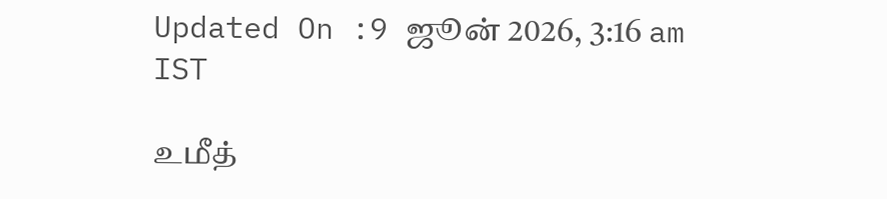Updated On :9 ஜூன் 2026, 3:16 am IST

உமீத்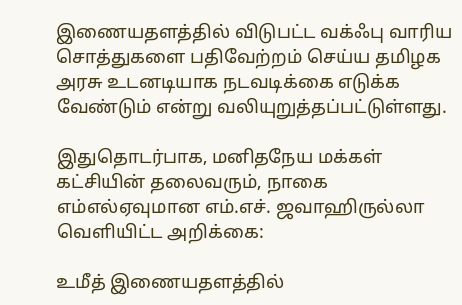இணையதளத்தில் விடுபட்ட வக்ஃபு வாரிய சொத்துகளை பதிவேற்றம் செய்ய தமிழக அரசு உடனடியாக நடவடிக்கை எடுக்க வேண்டும் என்று வலியுறுத்தப்பட்டுள்ளது.

இதுதொடர்பாக, மனிதநேய மக்கள் கட்சியின் தலைவரும், நாகை எம்எல்ஏவுமான எம்.எச். ஜவாஹிருல்லா வெளியிட்ட அறிக்கை:

உமீத் இணையதளத்தில்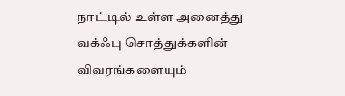நாட்டில் உள்ள அனைத்து வக்ஃபு சொத்துக்களின் விவரங்களையும்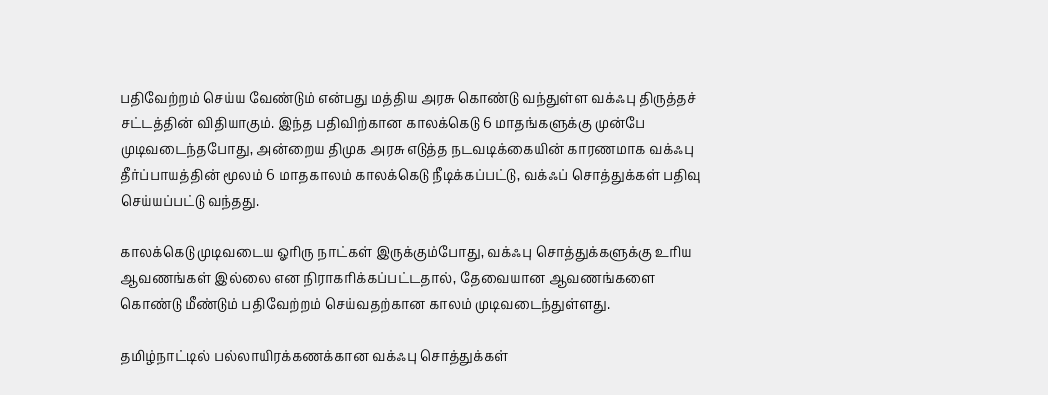பதிவேற்றம் செய்ய வேண்டும் என்பது மத்திய அரசு கொண்டு வந்துள்ள வக்ஃபு திருத்தச் சட்டத்தின் விதியாகும். இந்த பதிவிற்கான காலக்கெடு 6 மாதங்களுக்கு முன்பே முடிவடைந்தபோது, அன்றைய திமுக அரசு எடுத்த நடவடிக்கையின் காரணமாக வக்ஃபு தீர்ப்பாயத்தின் மூலம் 6 மாதகாலம் காலக்கெடு நீடிக்கப்பட்டு, வக்ஃப் சொத்துக்கள் பதிவு செய்யப்பட்டு வந்தது.

காலக்கெடு முடிவடைய ஓரிரு நாட்கள் இருக்கும்போது, வக்ஃபு சொத்துக்களுக்கு உரிய ஆவணங்கள் இல்லை என நிராகரிக்கப்பட்டதால், தேவையான ஆவணங்களை கொண்டு மீண்டும் பதிவேற்றம் செய்வதற்கான காலம் முடிவடைந்துள்ளது.

தமிழ்நாட்டில் பல்லாயிரக்கணக்கான வக்ஃபு சொத்துக்கள்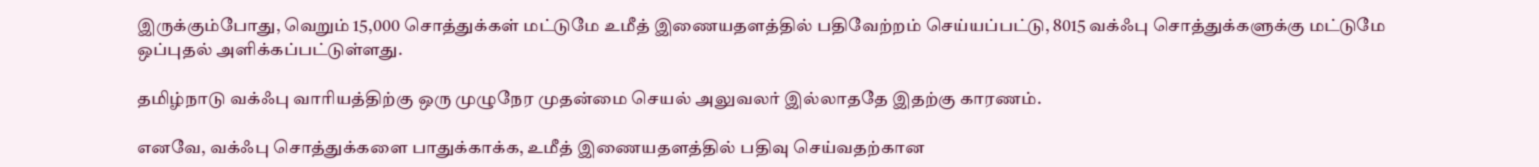இருக்கும்போது, வெறும் 15,000 சொத்துக்கள் மட்டுமே உமீத் இணையதளத்தில் பதிவேற்றம் செய்யப்பட்டு, 8015 வக்ஃபு சொத்துக்களுக்கு மட்டுமே ஒப்புதல் அளிக்கப்பட்டுள்ளது.

தமிழ்நாடு வக்ஃபு வாரியத்திற்கு ஒரு முழுநேர முதன்மை செயல் அலுவலர் இல்லாததே இதற்கு காரணம்.

எனவே, வக்ஃபு சொத்துக்களை பாதுக்காக்க, உமீத் இணையதளத்தில் பதிவு செய்வதற்கான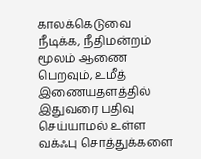காலக்கெடுவை நீடிக்க, நீதிமன்றம் மூலம் ஆணை பெறவும், உமீத் இணையதளத்தில் இதுவரை பதிவு செய்யாமல் உள்ள வக்ஃபு சொத்துக்களை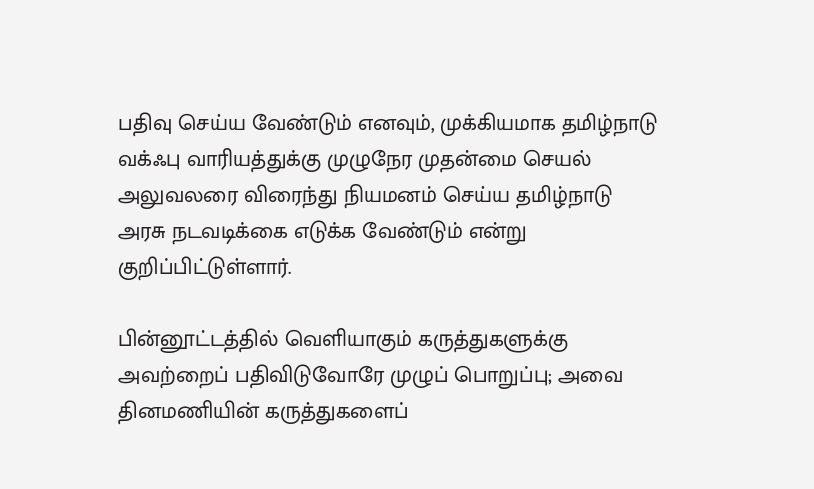பதிவு செய்ய வேண்டும் எனவும், முக்கியமாக தமிழ்நாடு வக்ஃபு வாரியத்துக்கு முழுநேர முதன்மை செயல் அலுவலரை விரைந்து நியமனம் செய்ய தமிழ்நாடு அரசு நடவடிக்கை எடுக்க வேண்டும் என்று குறிப்பிட்டுள்ளார்.

பின்னூட்டத்தில் வெளியாகும் கருத்துகளுக்கு அவற்றைப் பதிவிடுவோரே முழுப் பொறுப்பு; அவை தினமணியின் கருத்துகளைப்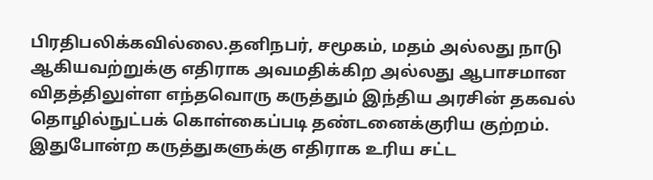பிரதிபலிக்கவில்லை.தனிநபர், சமூகம், மதம் அல்லது நாடு ஆகியவற்றுக்கு எதிராக அவமதிக்கிற அல்லது ஆபாசமான விதத்திலுள்ள எந்தவொரு கருத்தும் இந்திய அரசின் தகவல் தொழில்நுட்பக் கொள்கைப்படி தண்டனைக்குரிய குற்றம். இதுபோன்ற கருத்துகளுக்கு எதிராக உரிய சட்ட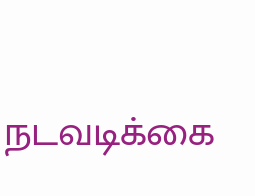நடவடிக்கை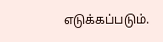எடுக்கப்படும்.